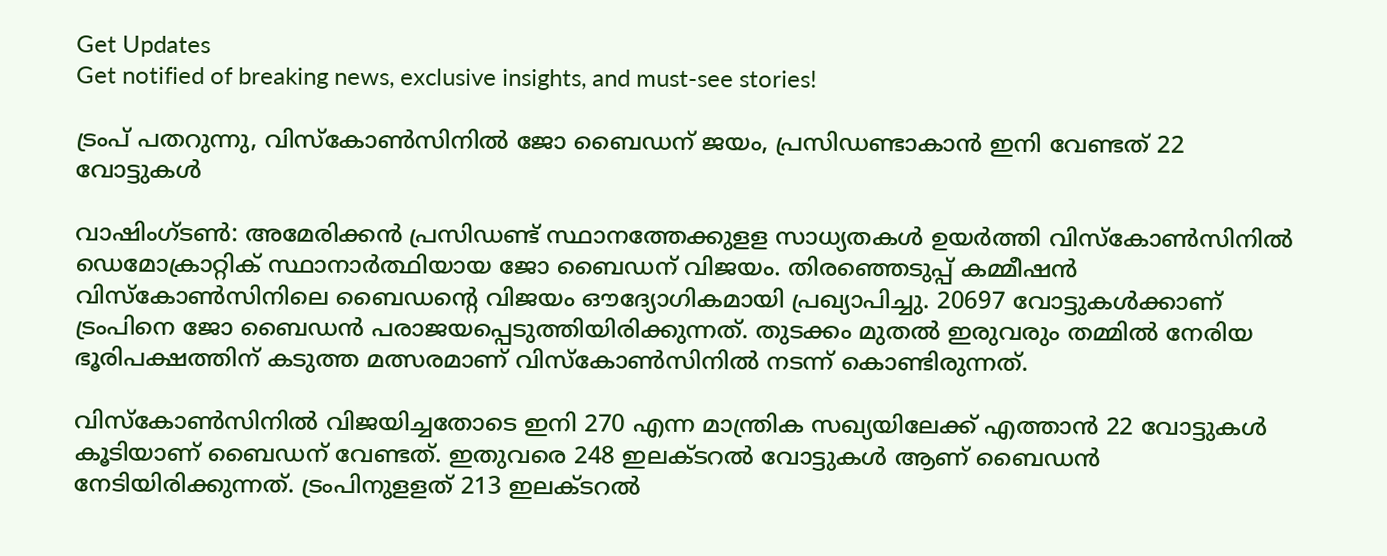Get Updates
Get notified of breaking news, exclusive insights, and must-see stories!

ട്രംപ് പതറുന്നു, വിസ്‌കോണ്‍സിനില്‍ ജോ ബൈഡന് ജയം, പ്രസിഡണ്ടാകാൻ ഇനി വേണ്ടത് 22 വോട്ടുകൾ

വാഷിംഗ്ടണ്‍: അമേരിക്കന്‍ പ്രസിഡണ്ട് സ്ഥാനത്തേക്കുളള സാധ്യതകള്‍ ഉയര്‍ത്തി വിസ്‌കോണ്‍സിനില്‍ ഡെമോക്രാറ്റിക് സ്ഥാനാര്‍ത്ഥിയായ ജോ ബൈഡന് വിജയം. തിരഞ്ഞെടുപ്പ് കമ്മീഷന്‍ വിസ്‌കോണ്‍സിനിലെ ബൈഡന്റെ വിജയം ഔദ്യോഗികമായി പ്രഖ്യാപിച്ചു. 20697 വോട്ടുകള്‍ക്കാണ് ട്രംപിനെ ജോ ബൈഡന്‍ പരാജയപ്പെടുത്തിയിരിക്കുന്നത്. തുടക്കം മുതല്‍ ഇരുവരും തമ്മില്‍ നേരിയ ഭൂരിപക്ഷത്തിന് കടുത്ത മത്സരമാണ് വിസ്‌കോണ്‍സിനില്‍ നടന്ന് കൊണ്ടിരുന്നത്.

വിസ്‌കോണ്‍സിനില്‍ വിജയിച്ചതോടെ ഇനി 270 എന്ന മാന്ത്രിക സഖ്യയിലേക്ക് എത്താന്‍ 22 വോട്ടുകള്‍ കൂടിയാണ് ബൈഡന് വേണ്ടത്. ഇതുവരെ 248 ഇലക്ടറല്‍ വോട്ടുകള്‍ ആണ് ബൈഡന്‍ നേടിയിരിക്കുന്നത്. ട്രംപിനുളളത് 213 ഇലക്ടറല്‍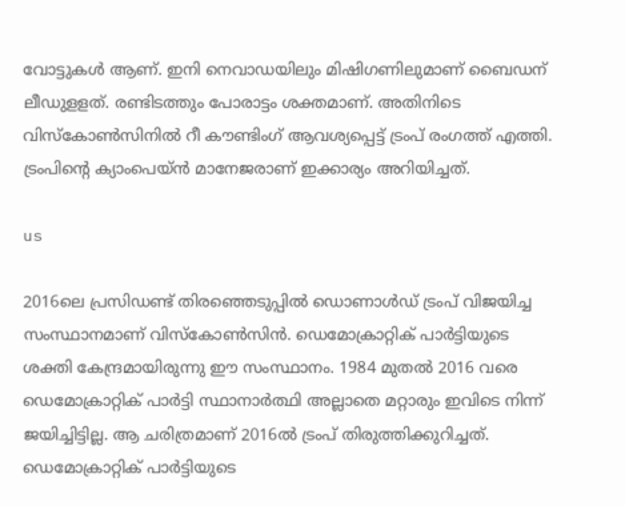വോട്ടുകള്‍ ആണ്. ഇനി നെവാഡയിലും മിഷിഗണിലുമാണ് ബൈഡന് ലീഡുളളത്. രണ്ടിടത്തും പോരാട്ടം ശക്തമാണ്. അതിനിടെ വിസ്‌കോണ്‍സിനില്‍ റീ കൗണ്ടിംഗ് ആവശ്യപ്പെട്ട് ട്രംപ് രംഗത്ത് എത്തി. ട്രംപിന്റെ ക്യാംപെയ്ന്‍ മാനേജരാണ് ഇക്കാര്യം അറിയിച്ചത്.

us

2016ലെ പ്രസിഡണ്ട് തിരഞ്ഞെടുപ്പില്‍ ഡൊണാള്‍ഡ് ട്രംപ് വിജയിച്ച സംസ്ഥാനമാണ് വിസ്‌കോണ്‍സിന്‍. ഡെമോക്രാറ്റിക് പാര്‍ട്ടിയുടെ ശക്തി കേന്ദ്രമായിരുന്നു ഈ സംസ്ഥാനം. 1984 മുതല്‍ 2016 വരെ ഡെമോക്രാറ്റിക് പാര്‍ട്ടി സ്ഥാനാര്‍ത്ഥി അല്ലാതെ മറ്റാരും ഇവിടെ നിന്ന് ജയിച്ചിട്ടില്ല. ആ ചരിത്രമാണ് 2016ല്‍ ട്രംപ് തിരുത്തിക്കുറിച്ചത്. ഡെമോക്രാറ്റിക് പാര്‍ട്ടിയുടെ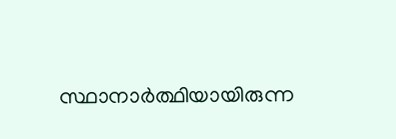സ്ഥാനാര്‍ത്ഥിയായിരുന്ന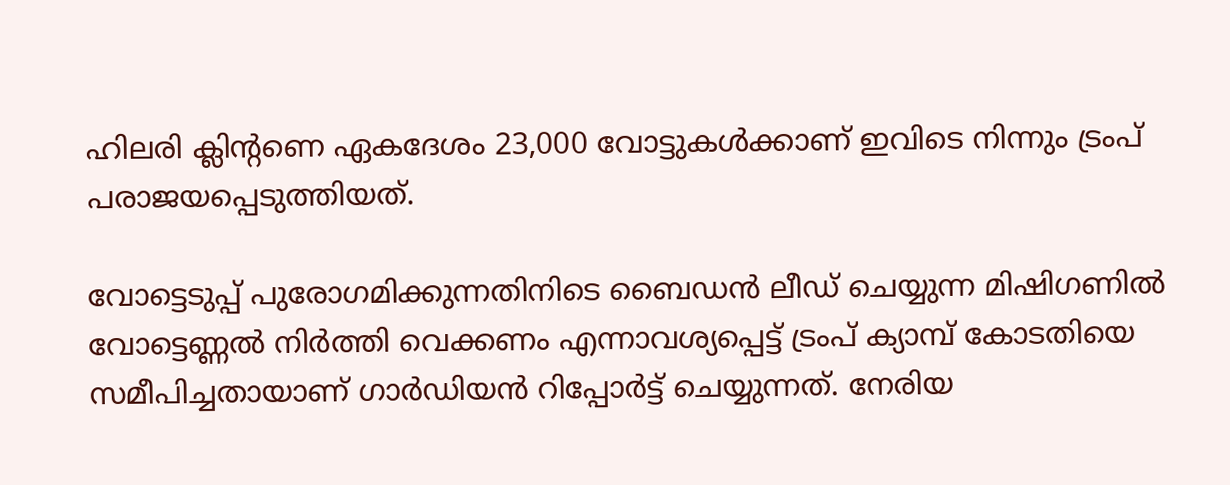ഹിലരി ക്ലിന്റണെ ഏകദേശം 23,000 വോട്ടുകള്‍ക്കാണ് ഇവിടെ നിന്നും ട്രംപ് പരാജയപ്പെടുത്തിയത്.

വോട്ടെടുപ്പ് പുരോഗമിക്കുന്നതിനിടെ ബൈഡന്‍ ലീഡ് ചെയ്യുന്ന മിഷിഗണില്‍ വോട്ടെണ്ണല്‍ നിര്‍ത്തി വെക്കണം എന്നാവശ്യപ്പെട്ട് ട്രംപ് ക്യാമ്പ് കോടതിയെ സമീപിച്ചതായാണ് ഗാര്‍ഡിയന്‍ റിപ്പോര്‍ട്ട് ചെയ്യുന്നത്. നേരിയ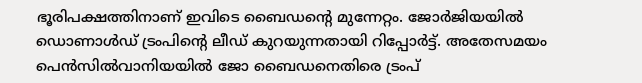ഭൂരിപക്ഷത്തിനാണ് ഇവിടെ ബൈഡന്റെ മുന്നേറ്റം. ജോര്‍ജിയയില്‍ ഡൊണാള്‍ഡ് ട്രംപിന്റെ ലീഡ് കുറയുന്നതായി റിപ്പോര്‍ട്ട്. അതേസമയം പെന്‍സില്‍വാനിയയില്‍ ജോ ബൈഡനെതിരെ ട്രംപ്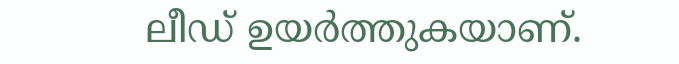ലീഡ് ഉയര്‍ത്തുകയാണ്.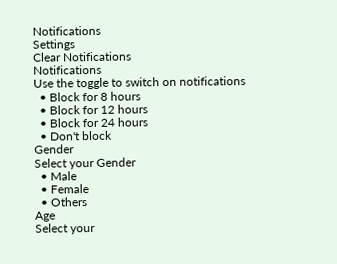Notifications
Settings
Clear Notifications
Notifications
Use the toggle to switch on notifications
  • Block for 8 hours
  • Block for 12 hours
  • Block for 24 hours
  • Don't block
Gender
Select your Gender
  • Male
  • Female
  • Others
Age
Select your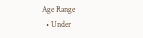Age Range
  • Under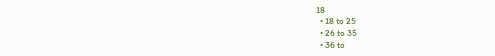18
  • 18 to 25
  • 26 to 35
  • 36 to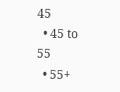45
  • 45 to 55
  • 55+